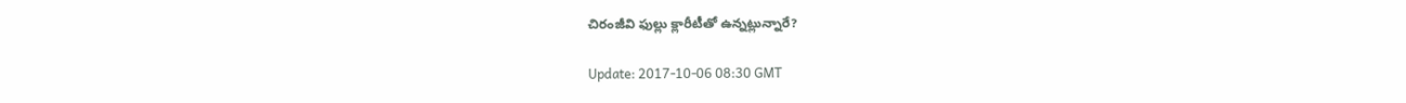చిరంజీవి ఫుల్లు క్లారీటీతో ఉన్నట్లున్నారే?

Update: 2017-10-06 08:30 GMT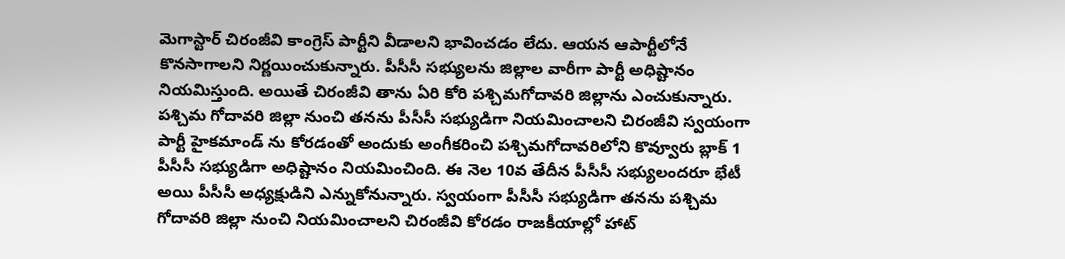మెగాస్టార్ చిరంజీవి కాంగ్రెస్ పార్టీని వీడాలని భావించడం లేదు. ఆయన ఆపార్టీలోనే కొనసాగాలని నిర్ణయించుకున్నారు. పీసీసీ సభ్యులను జిల్లాల వారీగా పార్టీ అధిష్టానం నియమిస్తుంది. అయితే చిరంజీవి తాను ఏరి కోరి పశ్చిమగోదావరి జిల్లాను ఎంచుకున్నారు. పశ్చిమ గోదావరి జిల్లా నుంచి తనను పీసీసీ సభ్యుడిగా నియమించాలని చిరంజీవి స్వయంగా పార్టీ హైకమాండ్ ను కోరడంతో అందుకు అంగీకరించి పశ్చిమగోదావరిలోని కొవ్వూరు బ్లాక్ 1 పీసీసీ సభ్యుడిగా అధిష్టానం నియమించింది. ఈ నెల 10వ తేదీన పీసీసీ సభ్యులందరూ భేటీ అయి పీసీసీ అధ్యక్షుడిని ఎన్నుకోనున్నారు. స్వయంగా పీసీసీ సభ్యుడిగా తనను పశ్చిమ గోదావరి జిల్లా నుంచి నియమించాలని చిరంజీవి కోరడం రాజకీయాల్లో హాట్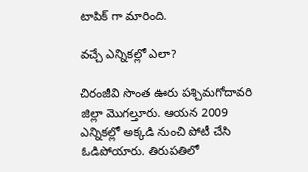టాపిక్ గా మారింది.

వచ్చే ఎన్నికల్లో ఎలా?

చిరంజీవి సొంత ఊరు పశ్చిమగోదావరి జిల్లా మొగల్తూరు. ఆయన 2009 ఎన్నికల్లో అక్కడి నుంచి పోటీ చేసి ఓడిపోయారు. తిరుపతిలో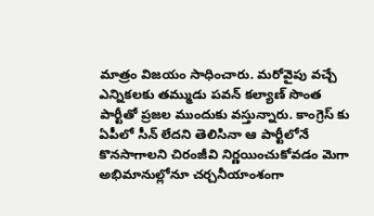మాత్రం విజయం సాధించారు. మరోవైపు వచ్చే ఎన్నికలకు తమ్ముడు పవన్ కల్యాణ్ సొంత పార్టీతో ప్రజల ముందుకు వస్తున్నారు. కాంగ్రెస్ కు ఏపీలో సీన్ లేదని తెలిసినా ఆ పార్టీలోనే కొనసాగాలని చిరంజీవి నిర్ణయించుకోవడం మెగా అభిమానుల్లోనూ చర్చనీయాంశంగా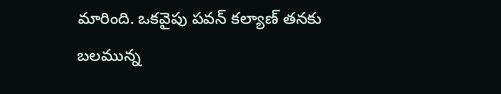మారింది. ఒకవైపు పవన్ కల్యాణ్ తనకు బలమున్న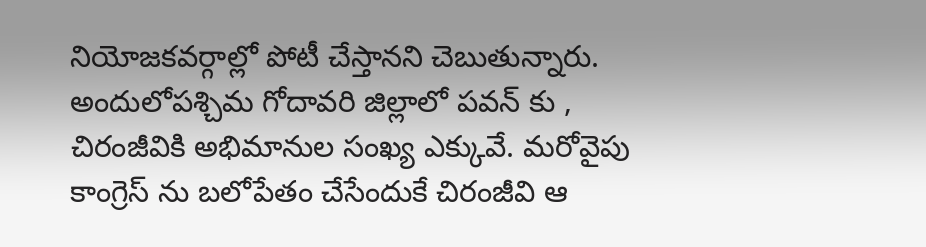నియోజకవర్గాల్లో పోటీ చేస్తానని చెబుతున్నారు. అందులోపశ్చిమ గోదావరి జిల్లాలో పవన్ కు , చిరంజీవికి అభిమానుల సంఖ్య ఎక్కువే. మరోవైపు కాంగ్రెస్ ను బలోపేతం చేసేందుకే చిరంజీవి ఆ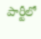పార్టీలో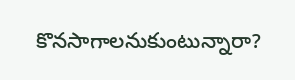కొనసాగాలనుకుంటున్నారా?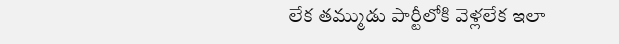లేక తమ్ముడు పార్టీలోకి వెళ్లలేక ఇలా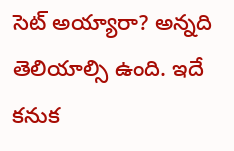సెట్ అయ్యారా? అన్నది తెలియాల్సి ఉంది. ఇదే కనుక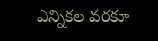ఎన్నికల వరకూ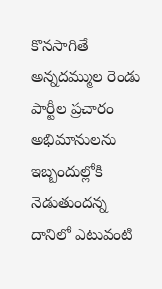కొనసాగితే అన్నదమ్ముల రెండు పార్టీల ప్రచారం అభిమానులను ఇబ్బందుల్లోకి నెడుతుందన్న దానిలో ఎటువంటి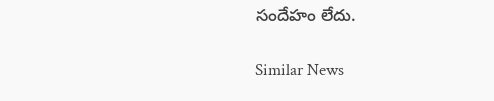సందేహం లేదు.

Similar News